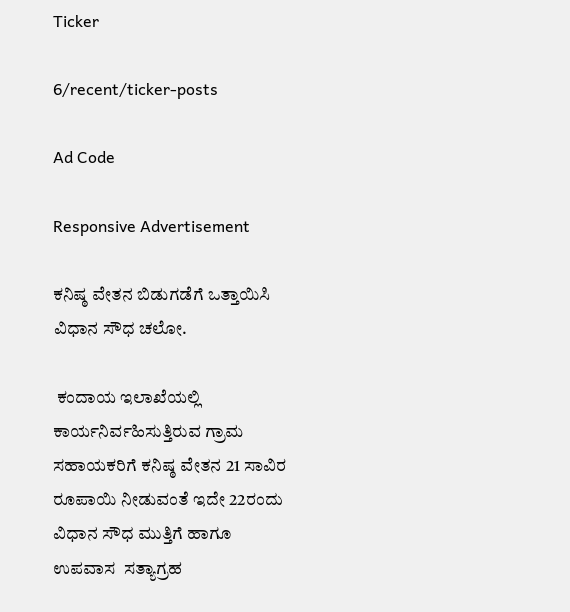Ticker

6/recent/ticker-posts

Ad Code

Responsive Advertisement

ಕನಿಷ್ಠ ವೇತನ ಬಿಡುಗಡೆಗೆ ಒತ್ತಾಯಿಸಿ ವಿಧಾನ ಸೌಧ ಚಲೋ.

 ಕಂದಾಯ ಇಲಾಖೆಯಲ್ಲಿ ಕಾರ್ಯನಿರ್ವಹಿಸುತ್ತಿರುವ ಗ್ರಾಮ ಸಹಾಯಕರಿಗೆ ಕನಿಷ್ಠ ವೇತನ 21 ಸಾವಿರ ರೂಪಾಯಿ ನೀಡುವಂತೆ ಇದೇ 22ರಂದು ವಿಧಾನ ಸೌಧ ಮುತ್ತಿಗೆ ಹಾಗೂ ಉಪವಾಸ  ಸತ್ಯಾಗ್ರಹ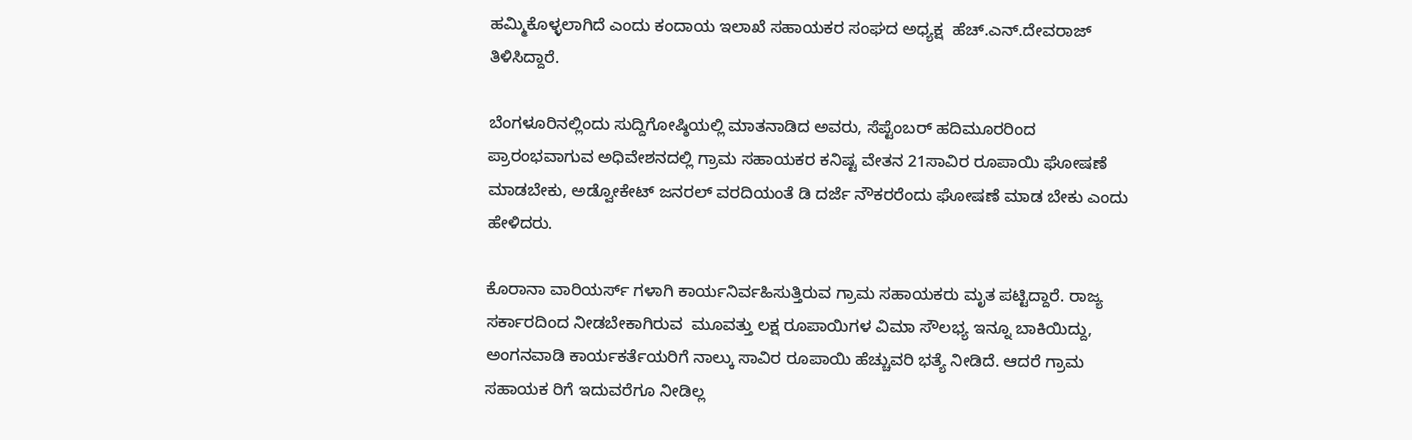ಹಮ್ಮಿಕೊಳ್ಳಲಾಗಿದೆ ಎಂದು ಕಂದಾಯ ಇಲಾಖೆ ಸಹಾಯಕರ ಸಂಘದ ಅಧ್ಯಕ್ಷ  ಹೆಚ್.ಎನ್.ದೇವರಾಜ್ ತಿಳಿಸಿದ್ದಾರೆ.

ಬೆಂಗಳೂರಿನಲ್ಲಿಂದು ಸುದ್ದಿಗೋಷ್ಠಿಯಲ್ಲಿ ಮಾತನಾಡಿದ ಅವರು, ಸೆಪ್ಟೆಂಬರ್ ಹದಿಮೂರರಿಂದ ಪ್ರಾರಂಭವಾಗುವ ಅಧಿವೇಶನದಲ್ಲಿ ಗ್ರಾಮ ಸಹಾಯಕರ ಕನಿಷ್ಟ ವೇತನ 21ಸಾವಿರ ರೂಪಾಯಿ ಘೋಷಣೆ ಮಾಡಬೇಕು, ಅಡ್ವೋಕೇಟ್ ಜನರಲ್ ವರದಿಯಂತೆ ಡಿ ದರ್ಜೆ ನೌಕರರೆಂದು ಘೋಷಣೆ ಮಾಡ ಬೇಕು ಎಂದು ಹೇಳಿದರು.

ಕೊರಾನಾ ವಾರಿಯರ್ಸ್ ಗಳಾಗಿ ಕಾರ್ಯನಿರ್ವಹಿಸುತ್ತಿರುವ ಗ್ರಾಮ ಸಹಾಯಕರು ಮೃತ ಪಟ್ಟಿದ್ದಾರೆ. ರಾಜ್ಯ ಸರ್ಕಾರದಿಂದ ನೀಡಬೇಕಾಗಿರುವ  ಮೂವತ್ತು ಲಕ್ಷ ರೂಪಾಯಿಗಳ ವಿಮಾ ಸೌಲಭ್ಯ ಇನ್ನೂ ಬಾಕಿಯಿದ್ದು, ಅಂಗನವಾಡಿ ಕಾರ್ಯಕರ್ತೆಯರಿಗೆ ನಾಲ್ಕು ಸಾವಿರ ರೂಪಾಯಿ ಹೆಚ್ಚುವರಿ ಭತ್ಯೆ ನೀಡಿದೆ. ಆದರೆ ಗ್ರಾಮ ಸಹಾಯಕ ರಿಗೆ ಇದುವರೆಗೂ ನೀಡಿಲ್ಲ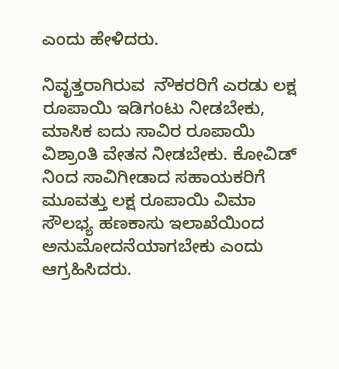ಎಂದು ಹೇಳಿದರು.

ನಿವೃತ್ತರಾಗಿರುವ  ನೌಕರರಿಗೆ ಎರಡು ಲಕ್ಷ ರೂಪಾಯಿ ಇಡಿಗಂಟು ನೀಡಬೇಕು, ಮಾಸಿಕ ಐದು ಸಾವಿರ ರೂಪಾಯಿ ವಿಶ್ರಾಂತಿ ವೇತನ ನೀಡಬೇಕು. ಕೋವಿಡ್ ನಿಂದ ಸಾವಿಗೀಡಾದ ಸಹಾಯಕರಿಗೆ ಮೂವತ್ತು ಲಕ್ಷ ರೂಪಾಯಿ ವಿಮಾ ಸೌಲಭ್ಯ ಹಣಕಾಸು ಇಲಾಖೆಯಿಂದ ಅನುಮೋದನೆಯಾಗಬೇಕು ಎಂದು ಆಗ್ರಹಿಸಿದರು.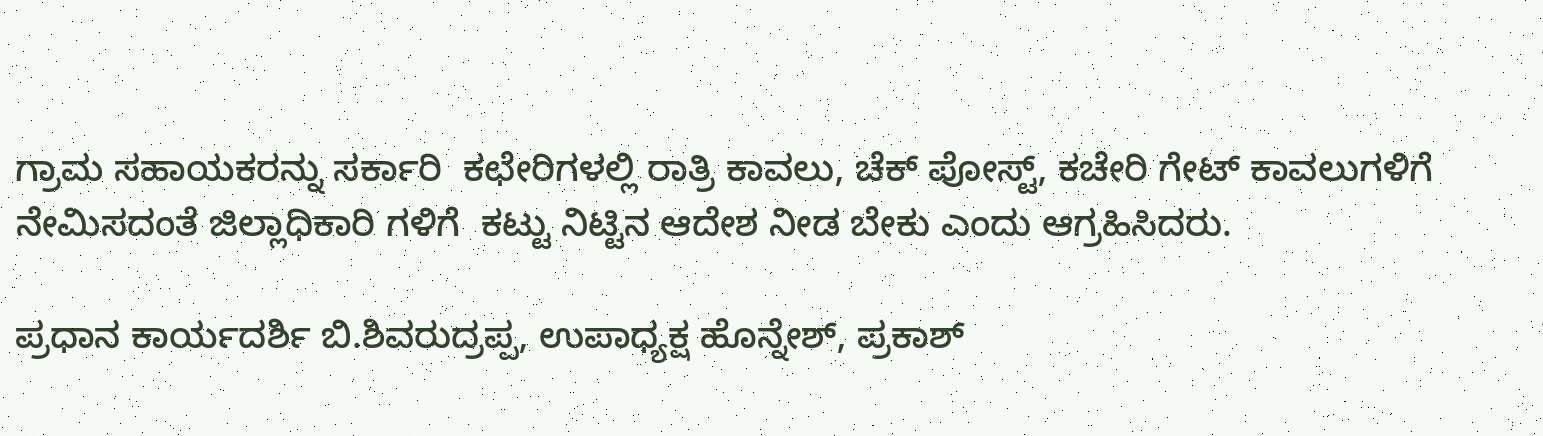ಗ್ರಾಮ ಸಹಾಯಕರನ್ನು ಸರ್ಕಾರಿ  ಕಛೇರಿಗಳಲ್ಲಿ ರಾತ್ರಿ ಕಾವಲು, ಚೆಕ್ ಪೋಸ್ಟ್, ಕಚೇರಿ ಗೇಟ್ ಕಾವಲುಗಳಿಗೆ ನೇಮಿಸದಂತೆ ಜಿಲ್ಲಾಧಿಕಾರಿ ಗಳಿಗೆ  ಕಟ್ಟು ನಿಟ್ಟಿನ ಆದೇಶ ನೀಡ ಬೇಕು ಎಂದು ಆಗ್ರಹಿಸಿದರು.

ಪ್ರಧಾನ ಕಾರ್ಯದರ್ಶಿ ಬಿ.ಶಿವರುದ್ರಪ್ಪ, ಉಪಾಧ್ಯಕ್ಷ ಹೊನ್ನೇಶ್, ಪ್ರಕಾಶ್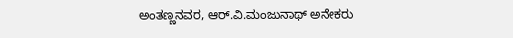ಅಂತಣ್ಣನವರ, ಆರ್.ವಿ.ಮಂಜುನಾಥ್ ಅನೇಕರು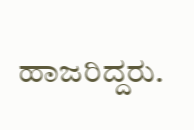ಹಾಜರಿದ್ದರು.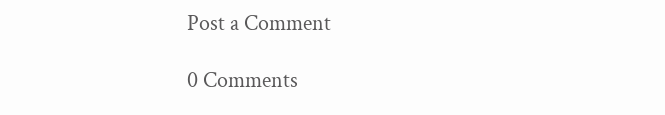Post a Comment

0 Comments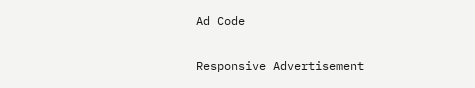Ad Code

Responsive Advertisement